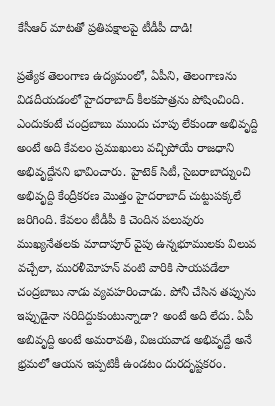కేసీఆర్ మాటతో ప్రతిపక్షాలపై టీడీపీ దాడి!

ప్రత్యేక తెలంగాణ ఉద్యమంలో, ఏపీని, తెలంగాణను విడదీయడంలో హైదరాబాద్ కీలకపాత్రను పోషించింది. ఎందుకంటే చంద్రబాబు ముందు చూపు లేకుండా అభివృద్ది అంటే అది కేవలం ప్రముఖులు వచ్చిపోయే రాజధాని అభివృద్దేనని భావించారు. హైటెక్ సిటీ, సైబరాబాద్నుంచి అభివృద్ది కేంద్రీకరణ మొత్తం హైదరాబాద్ చుట్టుపక్కలే జరిగింది. కేవలం టీడీపీ కి చెందిన పలువురు ముఖ్యనేతలకు మాదాపూర్ వైపు ఉన్నభూములకు విలువ వచ్చేలా, మురళీమోహన్ వంటి వారికి సాయపడేలా చంద్రబాబు నాడు వ్యవహరించాడు. పోనీ చేసిన తప్పును ఇప్పుడైనా సరిదిద్దుకుంటున్నాడా? అంటే అది లేదు. ఏపీ అబివృద్ది అంటే అమరావతి, విజయవాడ అభివృద్దే అనే భ్రమలో ఆయన ఇప్పటికీ ఉండటం దురదృష్టకరం.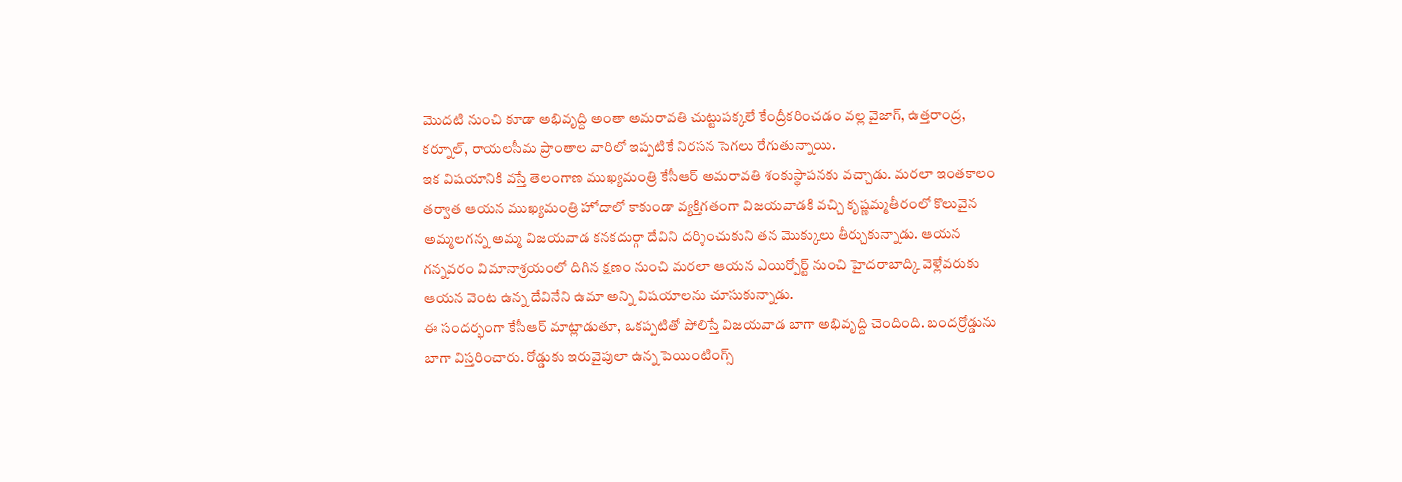మొదటి నుంచి కూడా అభివృద్ది అంతా అమరావతి చుట్టుపక్కలే కేంద్రీకరించడం వల్ల వైజాగ్, ఉత్తరాంద్ర, కర్నూల్, రాయలసీమ ప్రాంతాల వారిలో ఇప్పటికే నిరసన సెగలు రేగుతున్నాయి.
ఇక విషయానికి వస్తే తెలంగాణ ముఖ్యమంత్రి కేసీఆర్ అమరావతి శంకుస్థాపనకు వచ్చాడు. మరలా ఇంతకాలం తర్వాత ఆయన ముఖ్యమంత్రి హోదాలో కాకుండా వ్యక్తిగతంగా విజయవాడకి వచ్చి కృష్ణమ్మతీరంలో కొలువైన అమ్మలగన్న అమ్మ విజయవాడ కనకదుర్గా దేవిని దర్శించుకుని తన మొక్కులు తీర్చుకున్నాడు. ఆయన గన్నవరం విమానాశ్రయంలో దిగిన క్షణం నుంచి మరలా ఆయన ఎయిర్పోర్ట్ నుంచి హైదరాబాద్కి వెళ్లేవరుకు ఆయన వెంట ఉన్న దేవినేని ఉమా అన్ని విషయాలను చూసుకున్నాడు.
ఈ సందర్భంగా కేసీఆర్ మాట్లాడుతూ, ఒకప్పటితో పోలిస్తే విజయవాడ బాగా అభివృద్ది చెందింది. బందర్రోడ్డును బాగా విస్తరించారు. రోడ్డుకు ఇరువైపులా ఉన్న పెయింటింగ్స్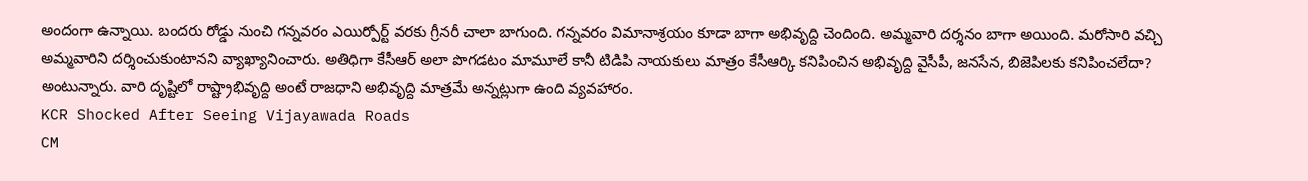అందంగా ఉన్నాయి. బందరు రోడ్డు నుంచి గన్నవరం ఎయిర్పోర్ట్ వరకు గ్రీనరీ చాలా బాగుంది. గన్నవరం విమానాశ్రయం కూడా బాగా అభివృద్ది చెందింది. అమ్మవారి దర్శనం బాగా అయింది. మరోసారి వచ్చి అమ్మవారిని దర్శించుకుంటానని వ్యాఖ్యానించారు. అతిధిగా కేసీఆర్ అలా పొగడటం మామూలే కానీ టిడిపి నాయకులు మాత్రం కేసీఆర్కి కనిపించిన అభివృద్ది వైసీపీ, జనసేన, బిజెపిలకు కనిపించలేదా? అంటున్నారు. వారి దృష్టిలో రాష్ట్రాభివృద్ది అంటే రాజధాని అభివృద్ది మాత్రమే అన్నట్లుగా ఉంది వ్యవహారం.
KCR Shocked After Seeing Vijayawada Roads
CM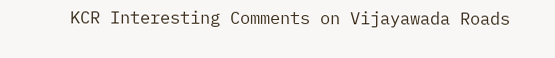KCR Interesting Comments on Vijayawada Roads